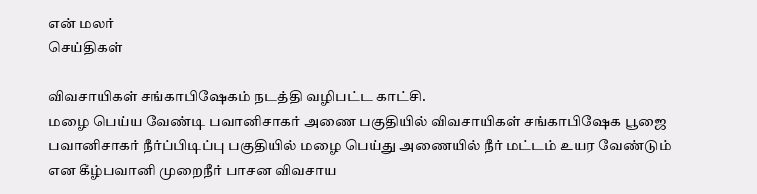என் மலர்
செய்திகள்

விவசாயிகள் சங்காபிஷேகம் நடத்தி வழிபட்ட காட்சி.
மழை பெய்ய வேண்டி பவானிசாகர் அணை பகுதியில் விவசாயிகள் சங்காபிஷேக பூஜை
பவானிசாகர் நீர்ப்பிடிப்பு பகுதியில் மழை பெய்து அணையில் நீர் மட்டம் உயர வேண்டும் என கீழ்பவானி முறைநீர் பாசன விவசாய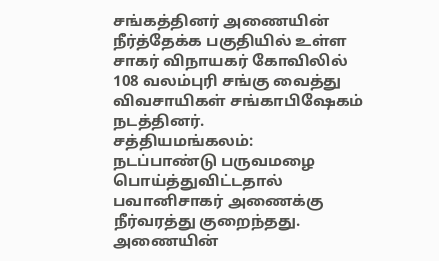சங்கத்தினர் அணையின் நீர்த்தேக்க பகுதியில் உள்ள சாகர் விநாயகர் கோவிலில் 108 வலம்புரி சங்கு வைத்து விவசாயிகள் சங்காபிஷேகம் நடத்தினர்.
சத்தியமங்கலம்:
நடப்பாண்டு பருவமழை பொய்த்துவிட்டதால் பவானிசாகர் அணைக்கு நீர்வரத்து குறைந்தது.
அணையின்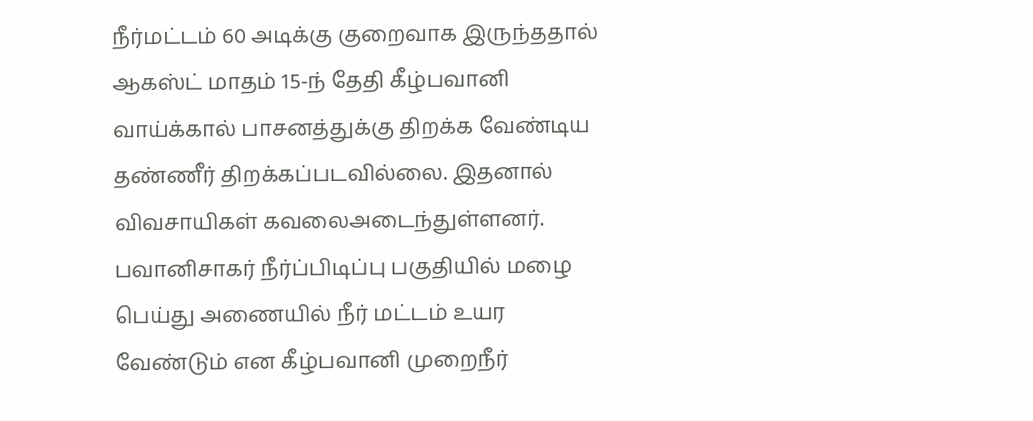நீர்மட்டம் 60 அடிக்கு குறைவாக இருந்ததால் ஆகஸ்ட் மாதம் 15-ந் தேதி கீழ்பவானி வாய்க்கால் பாசனத்துக்கு திறக்க வேண்டிய தண்ணீர் திறக்கப்படவில்லை. இதனால் விவசாயிகள் கவலைஅடைந்துள்ளனர்.
பவானிசாகர் நீர்ப்பிடிப்பு பகுதியில் மழை பெய்து அணையில் நீர் மட்டம் உயர வேண்டும் என கீழ்பவானி முறைநீர்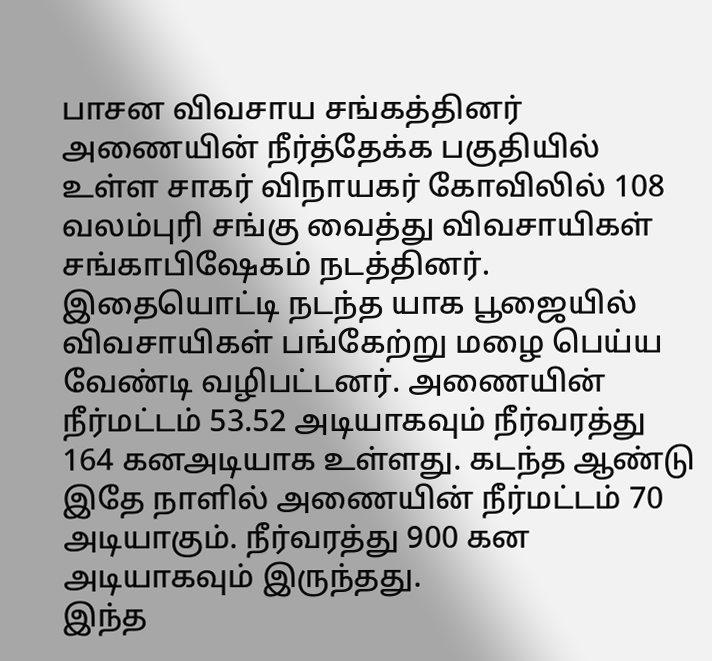பாசன விவசாய சங்கத்தினர் அணையின் நீர்த்தேக்க பகுதியில் உள்ள சாகர் விநாயகர் கோவிலில் 108 வலம்புரி சங்கு வைத்து விவசாயிகள் சங்காபிஷேகம் நடத்தினர்.
இதையொட்டி நடந்த யாக பூஜையில் விவசாயிகள் பங்கேற்று மழை பெய்ய வேண்டி வழிபட்டனர். அணையின் நீர்மட்டம் 53.52 அடியாகவும் நீர்வரத்து 164 கனஅடியாக உள்ளது. கடந்த ஆண்டு இதே நாளில் அணையின் நீர்மட்டம் 70 அடியாகும். நீர்வரத்து 900 கன அடியாகவும் இருந்தது.
இந்த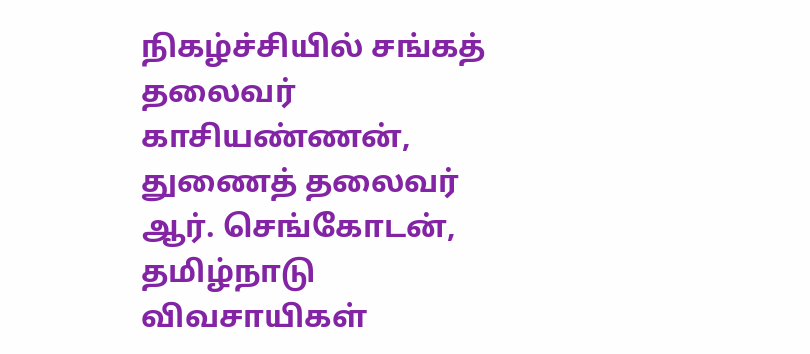நிகழ்ச்சியில் சங்கத் தலைவர் காசியண்ணன், துணைத் தலைவர் ஆர். செங்கோடன், தமிழ்நாடு விவசாயிகள்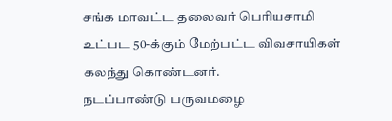சங்க மாவட்ட தலைவர் பெரியசாமி உட்பட 50-க்கும் மேற்பட்ட விவசாயிகள் கலந்து கொண்டனர்.
நடப்பாண்டு பருவமழை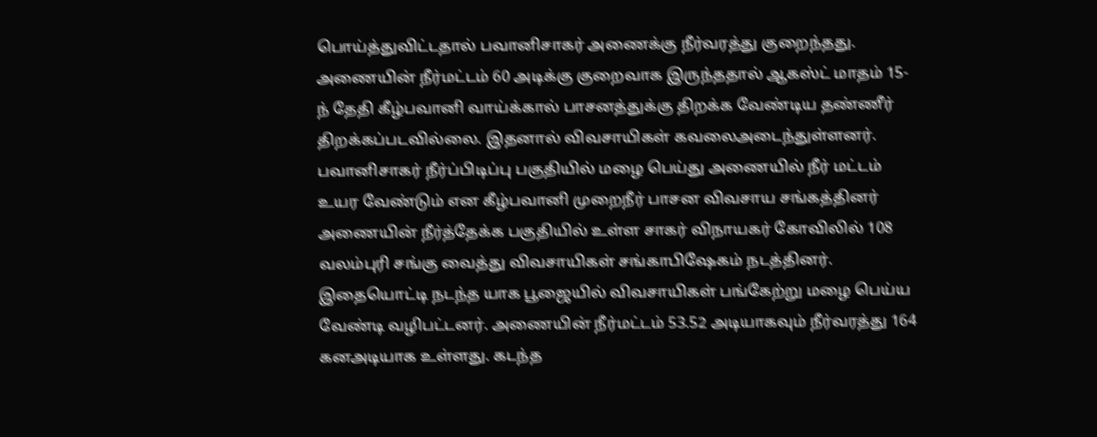பொய்த்துவிட்டதால் பவானிசாகர் அணைக்கு நீர்வரத்து குறைந்தது.
அணையின் நீர்மட்டம் 60 அடிக்கு குறைவாக இருந்ததால் ஆகஸ்ட் மாதம் 15-ந் தேதி கீழ்பவானி வாய்க்கால் பாசனத்துக்கு திறக்க வேண்டிய தண்ணீர் திறக்கப்படவில்லை. இதனால் விவசாயிகள் கவலைஅடைந்துள்ளனர்.
பவானிசாகர் நீர்ப்பிடிப்பு பகுதியில் மழை பெய்து அணையில் நீர் மட்டம் உயர வேண்டும் என கீழ்பவானி முறைநீர் பாசன விவசாய சங்கத்தினர் அணையின் நீர்த்தேக்க பகுதியில் உள்ள சாகர் விநாயகர் கோவிலில் 108 வலம்புரி சங்கு வைத்து விவசாயிகள் சங்காபிஷேகம் நடத்தினர்.
இதையொட்டி நடந்த யாக பூஜையில் விவசாயிகள் பங்கேற்று மழை பெய்ய வேண்டி வழிபட்டனர். அணையின் நீர்மட்டம் 53.52 அடியாகவும் நீர்வரத்து 164 கனஅடியாக உள்ளது. கடந்த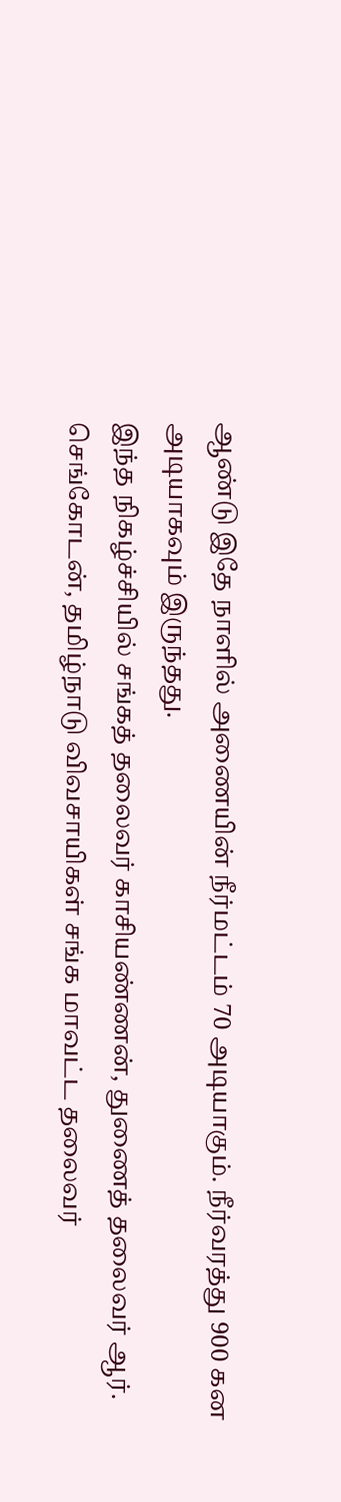ஆண்டு இதே நாளில் அணையின் நீர்மட்டம் 70 அடியாகும். நீர்வரத்து 900 கன அடியாகவும் இருந்தது.
இந்த நிகழ்ச்சியில் சங்கத் தலைவர் காசியண்ணன், துணைத் தலைவர் ஆர். செங்கோடன், தமிழ்நாடு விவசாயிகள் சங்க மாவட்ட தலைவர்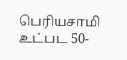பெரியசாமி உட்பட 50-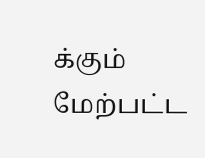க்கும் மேற்பட்ட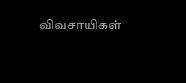விவசாயிகள்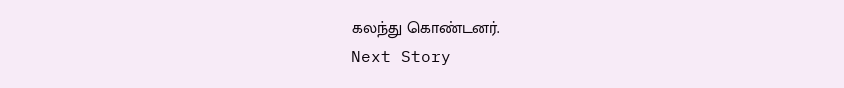கலந்து கொண்டனர்.
Next Story